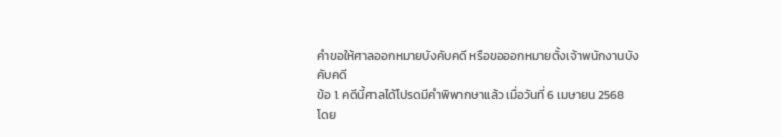คำขอให้ศาลออกหมายบังคับคดี หรือขอออกหมายตั้งเจ้าพนักงานบังคับคดี
ข้อ 1. คดีนี้ศาลได้โปรดมีคำพิพากษาแล้ว เมื่อวันที่ 6 เมษายน 2568
โดย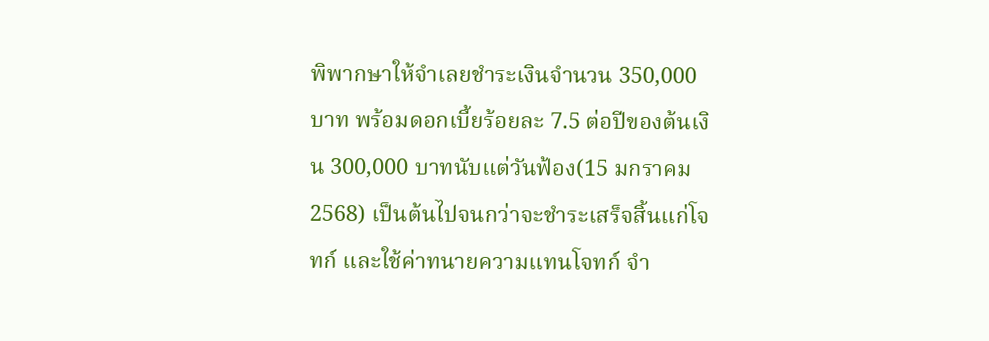พิพากษาให้จำเลยชำระเงินจำนวน 350,000 บาท พร้อมดอกเบี้ยร้อยละ 7.5 ต่อปีของต้นเงิน 300,000 บาทนับแต่วันฟ้อง(15 มกราคม 2568) เป็นต้นไปจนกว่าจะชำระเสร็จสิ้นแก่โจทก์ และใช้ค่าทนายความแทนโจทก์ จำ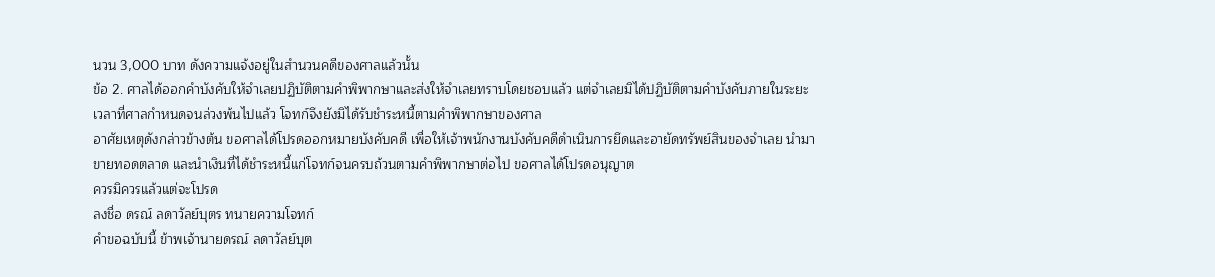นวน 3,000 บาท ดังความแจ้งอยู่ในสำนวนคดีของศาลแล้วนั้น
ข้อ 2. ศาลได้ออกคำบังคับให้จำเลยปฏิบัติตามคำพิพากษาและส่งให้จำเลยทราบโดยชอบแล้ว แต่จำเลยมิได้ปฏิบัติตามคำบังคับภายในระยะเวลาที่ศาลกำหนดจนล่วงพ้นไปแล้ว โจทก์จึงยังมิได้รับชำระหนี้ตามคำพิพากษาของศาล
อาศัยเหตุดังกล่าวข้างต้น ขอศาลได้โปรดออกหมายบังคับคดี เพื่อให้เจ้าพนักงานบังคับคดีดำเนินการยึดและอายัดทรัพย์สินของจำเลย นำมาขายทอดตลาด และนำเงินที่ได้ชำระหนี้แก่โจทก์จนครบถ้วนตามคำพิพากษาต่อไป ขอศาลได้โปรดอนุญาต
ควรมิควรแล้วแต่จะโปรด
ลงชื่อ ดรณ์ ลดาวัลย์บุตร ทนายความโจทก์
คำขอฉบับนี้ ข้าพเจ้านายดรณ์ ลดาวัลย์บุต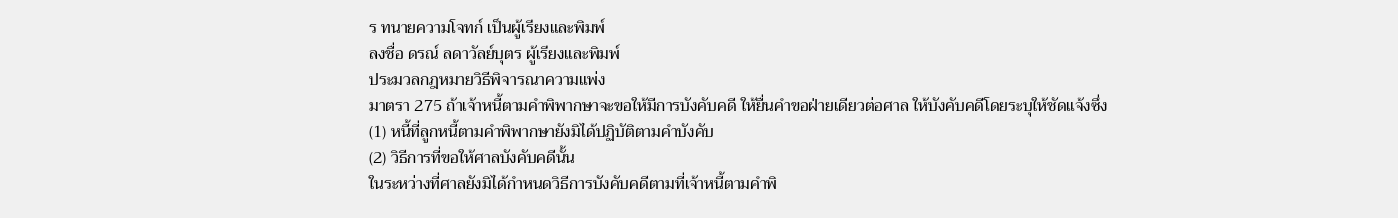ร ทนายความโจทก์ เป็นผู้เรียงและพิมพ์
ลงชื่อ ดรณ์ ลดาวัลย์บุตร ผู้เรียงและพิมพ์
ประมวลกฎหมายวิธีพิจารณาความแพ่ง
มาตรา 275 ถ้าเจ้าหนี้ตามคําพิพากษาจะขอให้มีการบังคับคดี ให้ยื่นคําขอฝ่ายเดียวต่อศาล ให้บังคับคดีโดยระบุให้ชัดแจ้งซึ่ง
(1) หนี้ที่ลูกหนี้ตามคําพิพากษายังมิได้ปฏิบัติตามคําบังคับ
(2) วิธีการที่ขอให้ศาลบังคับคดีนั้น
ในระหว่างที่ศาลยังมิได้กําหนดวิธีการบังคับคดีตามที่เจ้าหนี้ตามคําพิ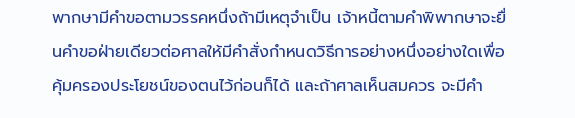พากษามีคําขอตามวรรคหนึ่งถ้ามีเหตุจําเป็น เจ้าหนี้ตามคําพิพากษาจะยื่นคําขอฝ่ายเดียวต่อศาลให้มีคําสั่งกําหนดวิธีการอย่างหนึ่งอย่างใดเพื่อคุ้มครองประโยชน์ของตนไว้ก่อนก็ได้ และถ้าศาลเห็นสมควร จะมีคํา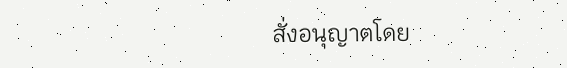สั่งอนุญาตโดย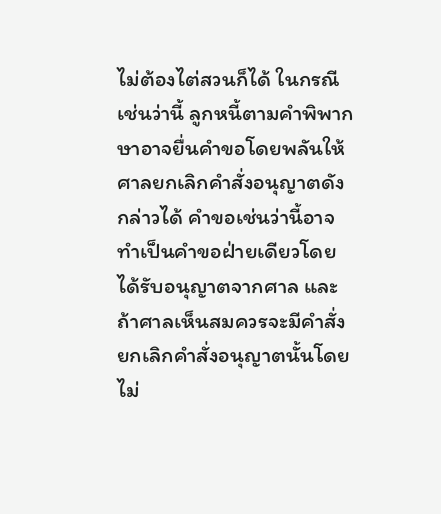ไม่ต้องไต่สวนก็ได้ ในกรณีเช่นว่านี้ ลูกหนี้ตามคําพิพากษาอาจยื่นคําขอโดยพลันให้ศาลยกเลิกคําสั่งอนุญาตดังกล่าวได้ คําขอเช่นว่านี้อาจทําเป็นคําขอฝ่ายเดียวโดยได้รับอนุญาตจากศาล และถ้าศาลเห็นสมควรจะมีคําสั่งยกเลิกคําสั่งอนุญาตนั้นโดยไม่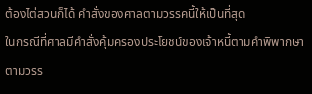ต้องไต่สวนก็ได้ คําสั่งของศาลตามวรรคนี้ให้เป็นที่สุด
ในกรณีที่ศาลมีคําสั่งคุ้มครองประโยชน์ของเจ้าหนี้ตามคําพิพากษาตามวรร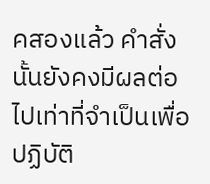คสองแล้ว คําสั่งนั้นยังคงมีผลต่อไปเท่าที่จําเป็นเพื่อปฏิบัติ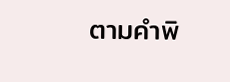ตามคําพิ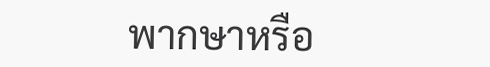พากษาหรือ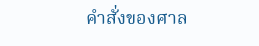คําสั่งของศาล